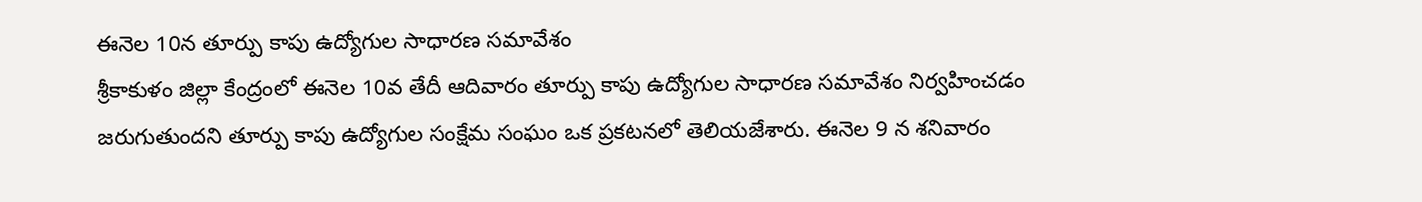ఈనెల 10న తూర్పు కాపు ఉద్యోగుల సాధారణ సమావేశం
శ్రీకాకుళం జిల్లా కేంద్రంలో ఈనెల 10వ తేదీ ఆదివారం తూర్పు కాపు ఉద్యోగుల సాధారణ సమావేశం నిర్వహించడం జరుగుతుందని తూర్పు కాపు ఉద్యోగుల సంక్షేమ సంఘం ఒక ప్రకటనలో తెలియజేశారు. ఈనెల 9 న శనివారం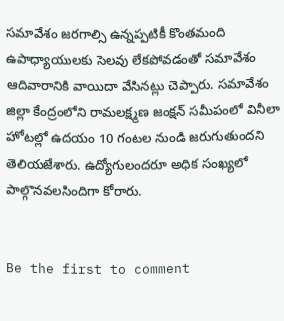సమావేశం జరగాల్సి ఉన్నప్పటికీ కొంతమంది ఉపాధ్యాయులకు సెలవు లేకపోవడంతో సమావేశం ఆదివారానికి వాయిదా వేసినట్లు చెప్పారు. సమావేశం జిల్లా కేంద్రంలోని రామలక్ష్మణ జంక్షన్ సమీపంలో వినీలా హోటల్లో ఉదయం 10 గంటల నుండి జరుగుతుందని తెలియజేశారు. ఉద్యోగులందరూ అధిక సంఖ్యలో పాల్గొనవలసిందిగా కోరారు.


Be the first to comment